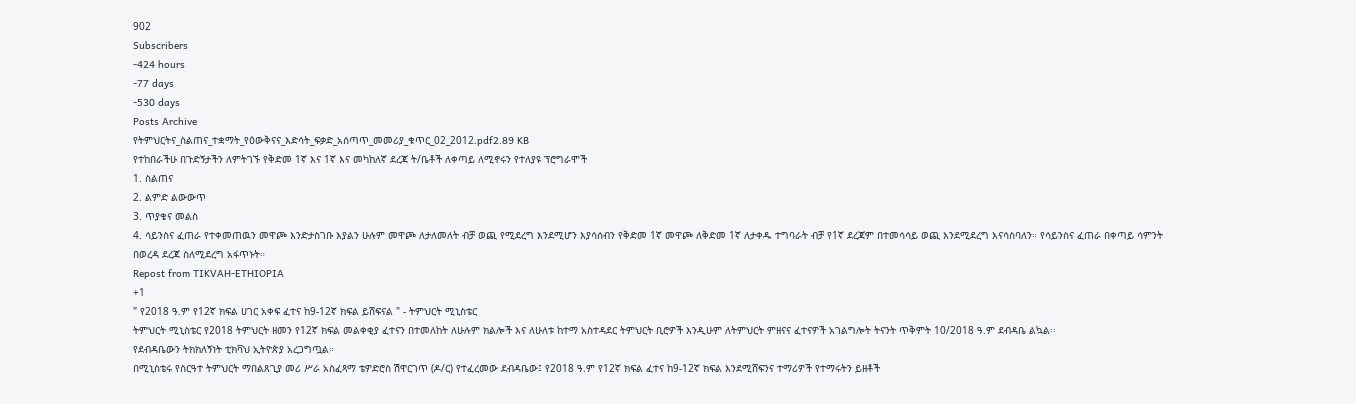902
Subscribers
-424 hours
-77 days
-530 days
Posts Archive
የትምህርትና_ስልጠና_ተቋማት_የዕውቅናና_እድሳት_ፍቃድ_አሰጣጥ_መመሪያ_ቁጥር_02_2012.pdf2.89 KB
የተከበራችሁ በጉድኝታችን ለምትገኙ የቅድመ 1ኛ እና 1ኛ እና መካከለኛ ደረጃ ት/ቤቶች ለቀጣይ ለሚኖሩን የተለያዩ ፕሮግራሞች
1. ስልጠና
2. ልምድ ልውውጥ
3. ጥያቄና መልስ
4. ሳይንስና ፈጠራ የተቀመጠዉን መዋጮ እንድታስገቡ እያልን ሁሉም መዋጮ ለታለመለት ብቻ ወጪ የሚደረግ እንደሚሆን እያሳሰብን የቅድመ 1ኛ መዋጮ ለቅድመ 1ኛ ለታቀዱ ተግባራት ብቻ የ1ኛ ደረጃም በተመሳሳይ ወጪ እንደሚደረግ እናሳስባለን። የሳይንስና ፈጠራ በቀጣይ ሳምንት በወረዳ ደረጃ ስለሚደረግ አፋጥኑት።
Repost from TIKVAH-ETHIOPIA
+1
" የ2018 ዓ.ም የ12ኛ ክፍል ሀገር አቀፍ ፈተና ከ9-12ኛ ክፍል ይሸፍናል " - ትምህርት ሚኒስቴር
ትምህርት ሚኒስቴር የ2018 ትምህርት ዘመን የ12ኛ ክፍል መልቀቂያ ፈተናን በተመለከት ለሁሉም ክልሎች እና ለሁለቱ ከተማ አስተዳደር ትምህርት ቢሮዎች እንዲሁም ለትምህርት ምዘናና ፈተናዎች አገልግሎት ትናንት ጥቅምት 10/2018 ዓ.ም ደብዳቤ ልኳል፡፡
የደብዳቤውን ትክክለኝነት ቲክቫህ ኢትዮጵያ አረጋግጧል።
በሚኒስቴሩ የስርዓተ ትምህርት ማበልጸጊያ መሪ ሥራ አስፈጻማ ቴዎድሮስ ሽዋርገጥ (ዶ/ር) የተፈረመው ደብዳቤው፤ የ2018 ዓ.ም የ12ኛ ክፍል ፈተና ከ9-12ኛ ክፍል እንደሚሸፍንና ተማሪዎች የተማሩትን ይዘቶች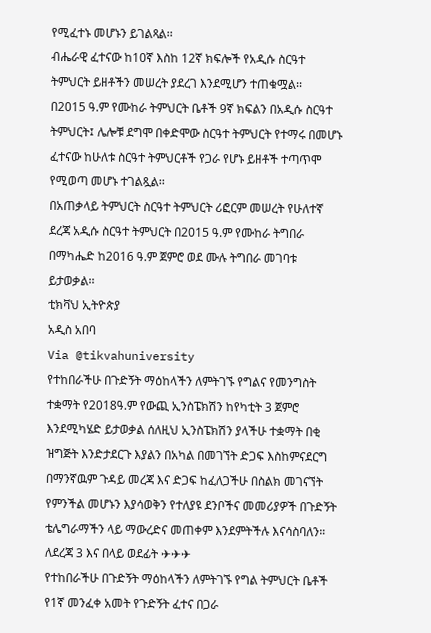የሚፈተኑ መሆኑን ይገልጻል፡፡
ብሔራዊ ፈተናው ከ10ኛ እስከ 12ኛ ክፍሎች የአዲሱ ስርዓተ ትምህርት ይዘቶችን መሠረት ያደረገ እንደሚሆን ተጠቁሟል፡፡
በ2015 ዓ.ም የሙከራ ትምህርት ቤቶች 9ኛ ክፍልን በአዲሱ ስርዓተ ትምህርት፤ ሌሎቹ ደግሞ በቀድሞው ስርዓተ ትምህርት የተማሩ በመሆኑ ፈተናው ከሁለቱ ስርዓተ ትምህርቶች የጋራ የሆኑ ይዘቶች ተጣጥሞ የሚወጣ መሆኑ ተገልጿል፡፡
በአጠቃላይ ትምህርት ስርዓተ ትምህርት ሪፎርም መሠረት የሁለተኛ ደረጃ አዲሱ ስርዓተ ትምህርት በ2015 ዓ.ም የሙከራ ትግበራ በማካሔድ ከ2016 ዓ.ም ጀምሮ ወደ ሙሉ ትግበራ መገባቱ ይታወቃል፡፡
ቲክቫህ ኢትዮጵያ
አዲስ አበባ
Via @tikvahuniversity
የተከበራችሁ በጉድኝት ማዕከላችን ለምትገኙ የግልና የመንግስት ተቋማት የ2018ዓ.ም የውጪ ኢንስፔክሽን ከየካቲት 3 ጀምሮ እንደሚካሄድ ይታወቃል ሰለዚህ ኢንስፔክሽን ያላችሁ ተቋማት በቂ ዝግጅት እንድታደርጉ እያልን በአካል በመገኘት ድጋፍ እስከምናደርግ በማንኛዉም ጉዳይ መረጃ እና ድጋፍ ከፈለጋችሁ በስልክ መገናኘት የምንችል መሆኑን እያሳወቅን የተለያዩ ደንቦችና መመሪያዎች በጉድኝት ቴሌግራማችን ላይ ማውረድና መጠቀም እንደምትችሉ እናሳስባለን። ለደረጃ 3 እና በላይ ወደፊት ✈✈✈
የተከበራችሁ በጉድኝት ማዕከላችን ለምትገኙ የግል ትምህርት ቤቶች የ1ኛ መንፈቀ አመት የጉድኝት ፈተና በጋራ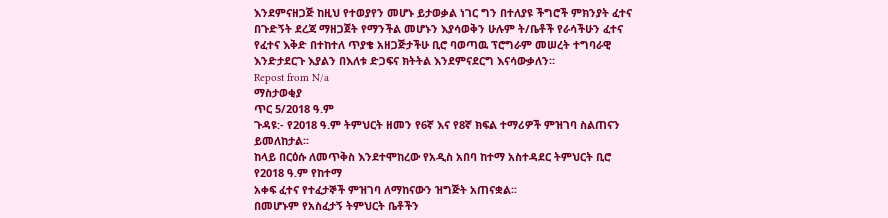እንደምናዘጋጅ ከዚህ የተወያየን መሆኑ ይታወቃል ነገር ግን በተለያዩ ችግሮች ምክንያት ፈተና በጉድኝት ደረጃ ማዘጋጀት የማንችል መሆኑን እያሳወቅን ሁሉም ት/ቤቶች የራሳችሁን ፈተና የፈተና እቅድ በተከተለ ጥያቄ አዘጋጅታችሁ ቢሮ ባወጣዉ ፕሮግራም መሠረት ተግባራዊ እንድታደርጉ እያልን በእለቱ ድጋፍና ክትትል እንደምናደርግ እናሳውቃለን።
Repost from N/a
ማስታወቂያ
ጥር 5/2018 ዓ.ም
ጉዳዩ:- የ2018 ዓ.ም ትምህርት ዘመን የ6ኛ እና የ8ኛ ክፍል ተማሪዎች ምዝገባ ስልጠናን ይመለከታል፡፡
ከላይ በርዕሱ ለመጥቅስ እንደተሞከረው የአዲስ አበባ ከተማ አስተዳደር ትምህርት ቢሮ የ2018 ዓ.ም የከተማ
አቀፍ ፈተና የተፈታኞች ምዝገባ ለማከናውን ዝግጅት አጠናቋል፡፡
በመሆኑም የአስፈታኝ ትምህርት ቤቶችን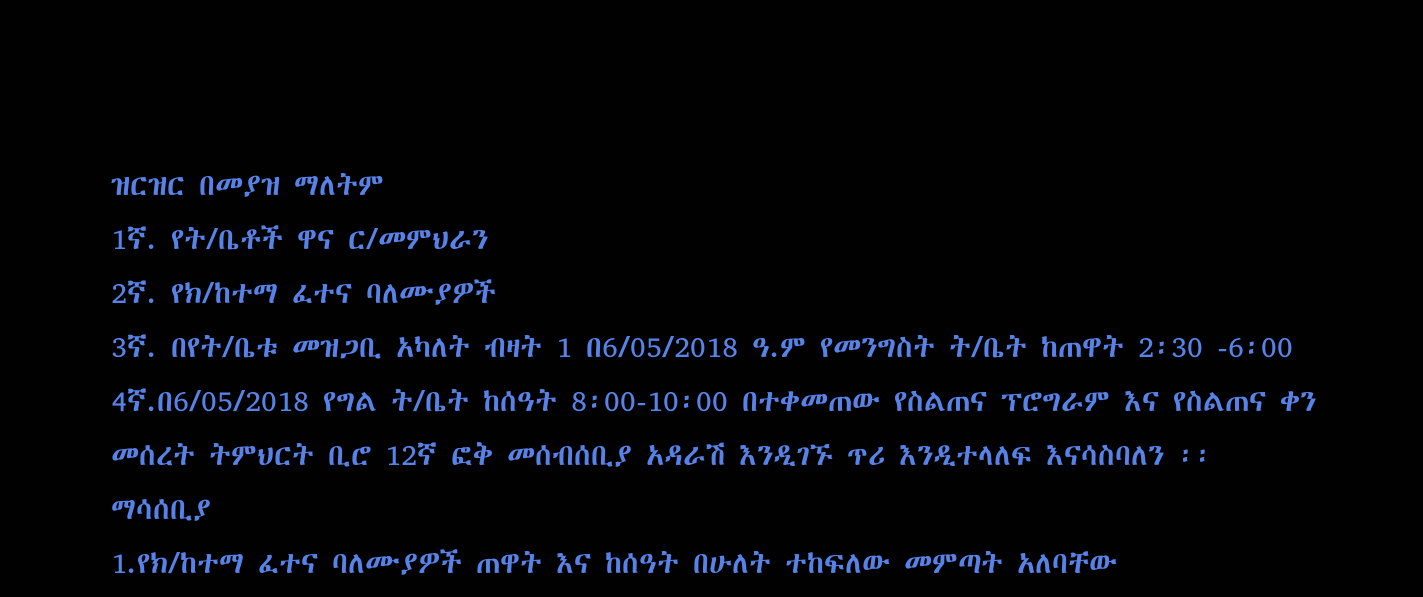ዝርዝር በመያዝ ማለትም
1ኛ. የት/ቤቶች ዋና ር/መምህራን
2ኛ. የክ/ከተማ ፈተና ባለሙያዎች
3ኛ. በየት/ቤቱ መዝጋቢ አካለት ብዛት 1 በ6/05/2018 ዓ.ም የመንግስት ት/ቤት ከጠዋት 2፡30 -6፡00
4ኛ.በ6/05/2018 የግል ት/ቤት ከሰዓት 8፡00-10፡00 በተቀመጠው የስልጠና ፕሮግራም እና የስልጠና ቀን
መሰረት ትምህርት ቢሮ 12ኛ ፎቅ መሰብሰቢያ አዳራሽ እንዲገኙ ጥሪ እንዲተላለፍ እናሳስባለን ፡፡
ማሳሰቢያ
1.የክ/ከተማ ፈተና ባለሙያዎች ጠዋት እና ከሰዓት በሁለት ተከፍለው መምጣት አለባቸው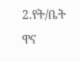2.የት/ቤት ዋና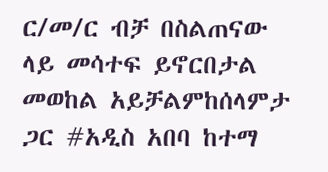ር/መ/ር ብቻ በስልጠናው ላይ መሳተፍ ይኖርበታል መወከል አይቻልምከሰላምታ ጋር #አዲስ አበባ ከተማ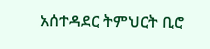አሰተዳደር ትምህርት ቢሮ